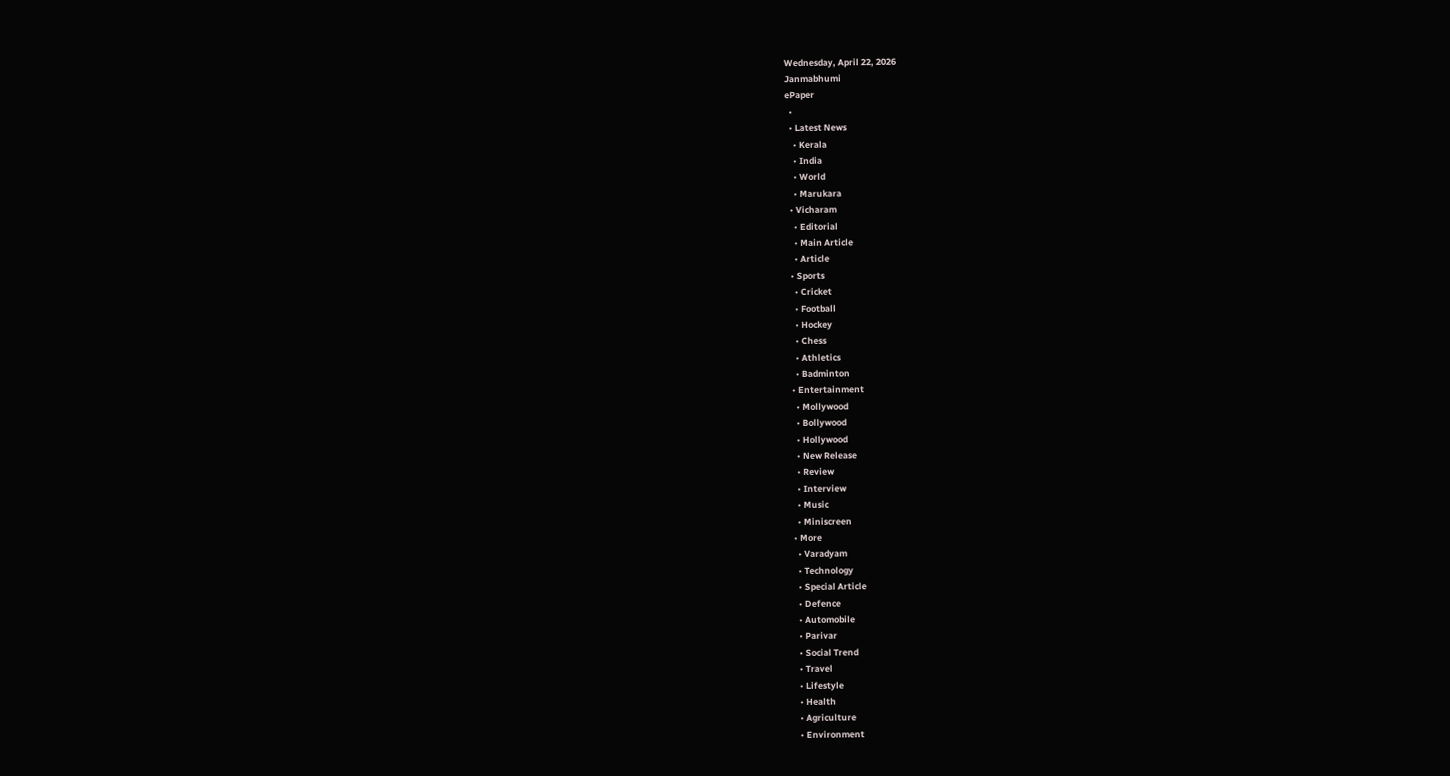Wednesday, April 22, 2026
Janmabhumi
ePaper
  •
  • Latest News
    • Kerala
    • India
    • World
    • Marukara
  • Vicharam
    • Editorial
    • Main Article
    • Article
  • Sports
    • Cricket
    • Football
    • Hockey
    • Chess
    • Athletics
    • Badminton
  • Entertainment
    • Mollywood
    • Bollywood
    • Hollywood
    • New Release
    • Review
    • Interview
    • Music
    • Miniscreen
  • More
    • Varadyam
    • Technology
    • Special Article
    • Defence
    • Automobile
    • Parivar
    • Social Trend
    • Travel
    • Lifestyle
    • Health
    • Agriculture
    • Environment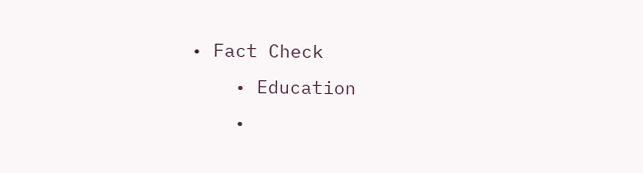• Fact Check
    • Education
    •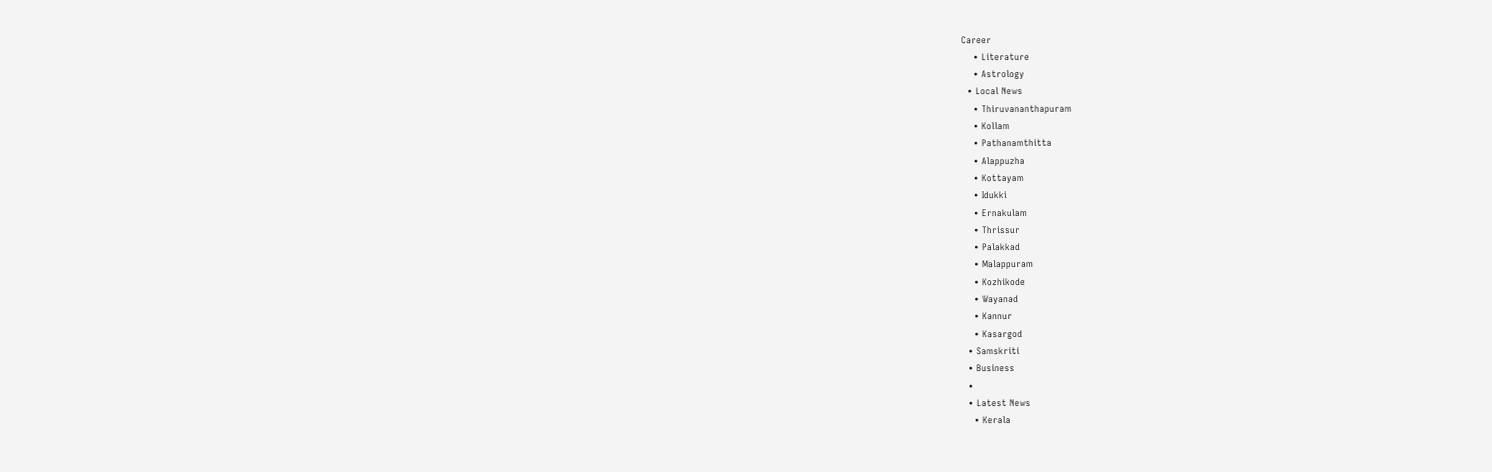Career
    • Literature
    • Astrology
  • Local News
    • Thiruvananthapuram
    • Kollam
    • Pathanamthitta
    • Alappuzha
    • Kottayam
    • Idukki
    • Ernakulam
    • Thrissur
    • Palakkad
    • Malappuram
    • Kozhikode
    • Wayanad
    • Kannur
    • Kasargod
  • Samskriti
  • Business
  •
  • Latest News
    • Kerala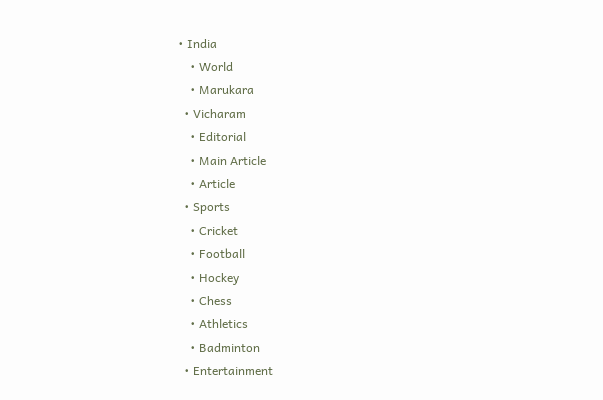• India
    • World
    • Marukara
  • Vicharam
    • Editorial
    • Main Article
    • Article
  • Sports
    • Cricket
    • Football
    • Hockey
    • Chess
    • Athletics
    • Badminton
  • Entertainment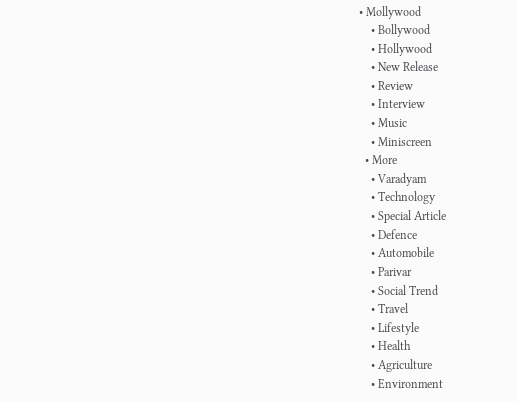• Mollywood
    • Bollywood
    • Hollywood
    • New Release
    • Review
    • Interview
    • Music
    • Miniscreen
  • More
    • Varadyam
    • Technology
    • Special Article
    • Defence
    • Automobile
    • Parivar
    • Social Trend
    • Travel
    • Lifestyle
    • Health
    • Agriculture
    • Environment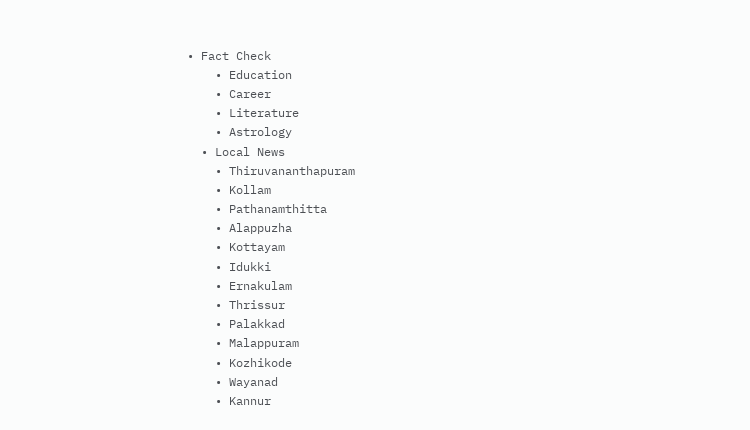• Fact Check
    • Education
    • Career
    • Literature
    • Astrology
  • Local News
    • Thiruvananthapuram
    • Kollam
    • Pathanamthitta
    • Alappuzha
    • Kottayam
    • Idukki
    • Ernakulam
    • Thrissur
    • Palakkad
    • Malappuram
    • Kozhikode
    • Wayanad
    • Kannur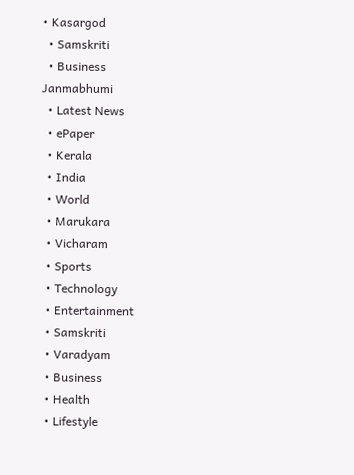• Kasargod
  • Samskriti
  • Business
Janmabhumi
  • Latest News
  • ePaper
  • Kerala
  • India
  • World
  • Marukara
  • Vicharam
  • Sports
  • Technology
  • Entertainment
  • Samskriti
  • Varadyam
  • Business
  • Health
  • Lifestyle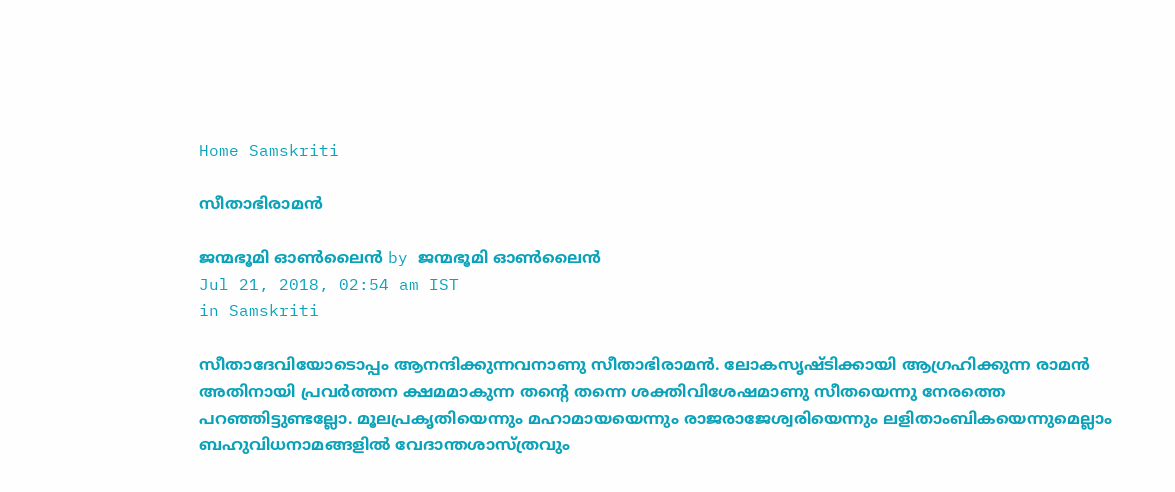Home Samskriti

സീതാഭിരാമന്‍

ജന്മഭൂമി ഓണ്‍ലൈന്‍ by ജന്മഭൂമി ഓണ്‍ലൈന്‍
Jul 21, 2018, 02:54 am IST
in Samskriti

സീതാദേവിയോടൊപ്പം ആനന്ദിക്കുന്നവനാണു സീതാഭിരാമന്‍. ലോകസൃഷ്ടിക്കായി ആഗ്രഹിക്കുന്ന രാമന്‍ അതിനായി പ്രവര്‍ത്തന ക്ഷമമാകുന്ന തന്റെ തന്നെ ശക്തിവിശേഷമാണു സീതയെന്നു നേരത്തെ പറഞ്ഞിട്ടുണ്ടല്ലോ. മൂലപ്രകൃതിയെന്നും മഹാമായയെന്നും രാജരാജേശ്വരിയെന്നും ലളിതാംബികയെന്നുമെല്ലാം ബഹുവിധനാമങ്ങളില്‍ വേദാന്തശാസ്ത്രവും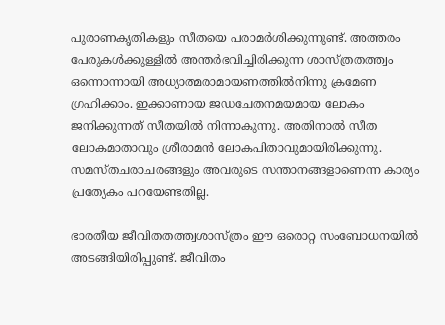പുരാണകൃതികളും സീതയെ പരാമര്‍ശിക്കുന്നുണ്ട്. അത്തരം പേരുകള്‍ക്കുള്ളില്‍ അന്തര്‍ഭവിച്ചിരിക്കുന്ന ശാസ്ത്രതത്ത്വം ഒന്നൊന്നായി അധ്യാത്മരാമായണത്തില്‍നിന്നു ക്രമേണ ഗ്രഹിക്കാം. ഇക്കാണായ ജഡചേതനമയമായ ലോകം ജനിക്കുന്നത് സീതയില്‍ നിന്നാകുന്നു. അതിനാല്‍ സീത ലോകമാതാവും ശ്രീരാമന്‍ ലോകപിതാവുമായിരിക്കുന്നു. സമസ്തചരാചരങ്ങളും അവരുടെ സന്താനങ്ങളാണെന്ന കാര്യം പ്രത്യേകം പറയേണ്ടതില്ല.

ഭാരതീയ ജീവിതതത്ത്വശാസ്ത്രം ഈ ഒരൊറ്റ സംബോധനയില്‍ അടങ്ങിയിരിപ്പുണ്ട്. ജീവിതം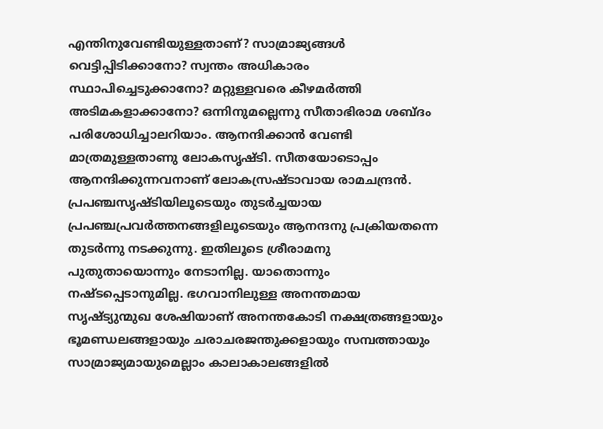എന്തിനുവേണ്ടിയുള്ളതാണ്? സാമ്രാജ്യങ്ങള്‍ വെട്ടിപ്പിടിക്കാനോ? സ്വന്തം അധികാരം സ്ഥാപിച്ചെടുക്കാനോ? മറ്റുള്ളവരെ കീഴമര്‍ത്തി അടിമകളാക്കാനോ? ഒന്നിനുമല്ലെന്നു സീതാഭിരാമ ശബ്ദം പരിശോധിച്ചാലറിയാം. ആനന്ദിക്കാന്‍ വേണ്ടി മാത്രമുള്ളതാണു ലോകസൃഷ്ടി. സീതയോടൊപ്പം ആനന്ദിക്കുന്നവനാണ് ലോകസ്രഷ്ടാവായ രാമചന്ദ്രന്‍. പ്രപഞ്ചസൃഷ്ടിയിലൂടെയും തുടര്‍ച്ചയായ പ്രപഞ്ചപ്രവര്‍ത്തനങ്ങളിലൂടെയും ആനന്ദനു പ്രക്രിയതന്നെ തുടര്‍ന്നു നടക്കുന്നു. ഇതിലൂടെ ശ്രീരാമനു പുതുതായൊന്നും നേടാനില്ല. യാതൊന്നും നഷ്ടപ്പെടാനുമില്ല. ഭഗവാനിലുള്ള അനന്തമായ സൃഷ്ട്യുന്മുഖ ശേഷിയാണ് അനന്തകോടി നക്ഷത്രങ്ങളായും ഭൂമണ്ഡലങ്ങളായും ചരാചരജന്തുക്കളായും സമ്പത്തായും സാമ്രാജ്യമായുമെല്ലാം കാലാകാലങ്ങളില്‍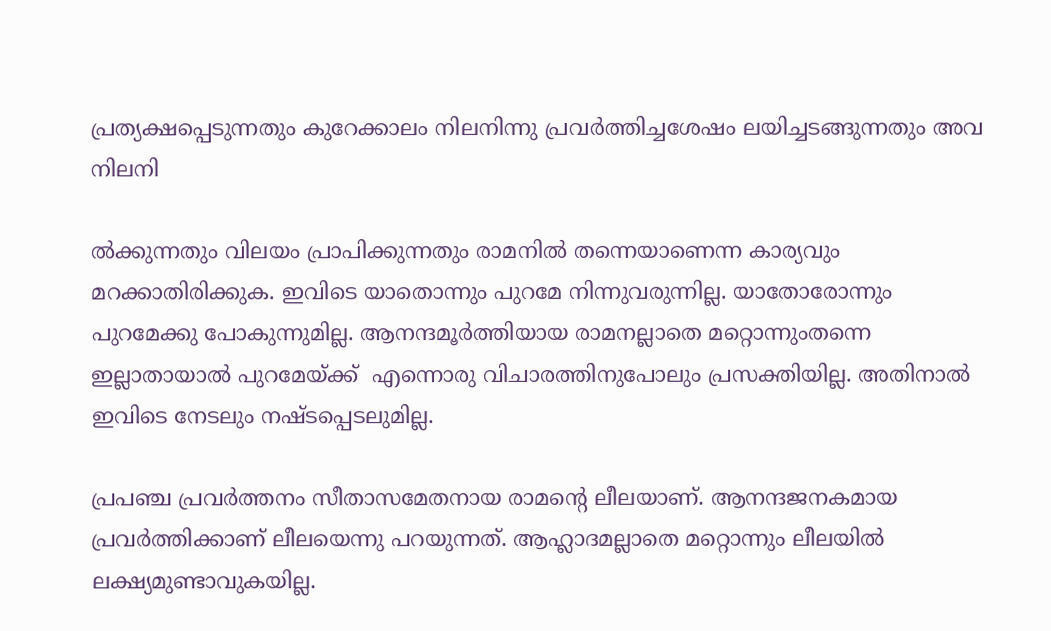പ്രത്യക്ഷപ്പെടുന്നതും കുറേക്കാലം നിലനിന്നു പ്രവര്‍ത്തിച്ചശേഷം ലയിച്ചടങ്ങുന്നതും അവ നിലനി

ല്‍ക്കുന്നതും വിലയം പ്രാപിക്കുന്നതും രാമനില്‍ തന്നെയാണെന്ന കാര്യവും മറക്കാതിരിക്കുക. ഇവിടെ യാതൊന്നും പുറമേ നിന്നുവരുന്നില്ല. യാതോരോന്നും പുറമേക്കു പോകുന്നുമില്ല. ആനന്ദമൂര്‍ത്തിയായ രാമനല്ലാതെ മറ്റൊന്നുംതന്നെ ഇല്ലാതായാല്‍ പുറമേയ്‌ക്ക്  എന്നൊരു വിചാരത്തിനുപോലും പ്രസക്തിയില്ല. അതിനാല്‍ ഇവിടെ നേടലും നഷ്ടപ്പെടലുമില്ല.

പ്രപഞ്ച പ്രവര്‍ത്തനം സീതാസമേതനായ രാമന്റെ ലീലയാണ്. ആനന്ദജനകമായ പ്രവര്‍ത്തിക്കാണ് ലീലയെന്നു പറയുന്നത്. ആഹ്ലാദമല്ലാതെ മറ്റൊന്നും ലീലയില്‍ ലക്ഷ്യമുണ്ടാവുകയില്ല.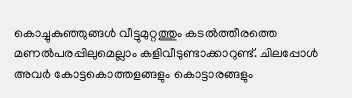കൊച്ചുകുഞ്ഞുങ്ങള്‍ വീട്ടുമുറ്റത്തും കടല്‍ത്തീരത്തെ മണല്‍പരപ്പിലുമെല്ലാം കളിവീടുണ്ടാക്കാറുണ്ട്. ചിലപ്പോള്‍ അവര്‍ കോട്ടകൊത്തളങ്ങളും കൊട്ടാരങ്ങളും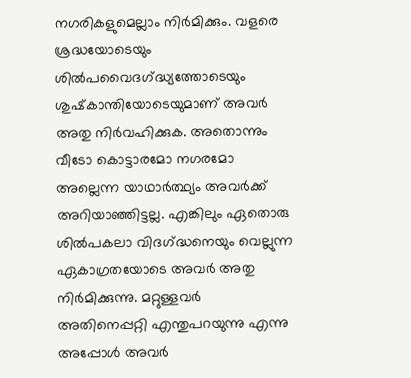നഗരികളുമെല്ലാം നിര്‍മിക്കും. വളരെ ശ്രദ്ധയോടെയും ശില്‍പവൈദഗ്‌ദ്ധ്യത്തോടെയും ശുഷ്‌കാന്തിയോടെയുമാണ് അവര്‍ അതു നിര്‍വഹിക്കുക. അതൊന്നും വീടോ കൊട്ടാരമോ നഗരമോ അല്ലെന്ന യാഥാര്‍ത്ഥ്യം അവര്‍ക്ക് അറിയാഞ്ഞിട്ടല്ല. എങ്കിലും ഏതൊരു ശില്‍പകലാ വിദഗ്‌ദ്ധനെയും വെല്ലുന്ന ഏകാഗ്രതയോടെ അവര്‍ അതു നിര്‍മിക്കുന്നു. മറ്റുള്ളവര്‍ അതിനെപ്പറ്റി എന്തുപറയുന്നു എന്നു അപ്പോള്‍ അവര്‍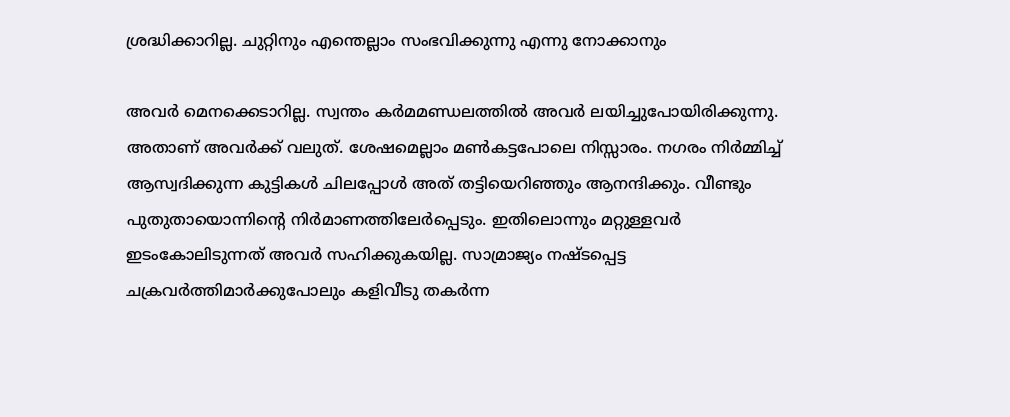ശ്രദ്ധിക്കാറില്ല. ചുറ്റിനും എന്തെല്ലാം സംഭവിക്കുന്നു എന്നു നോക്കാനും

അവര്‍ മെനക്കെടാറില്ല. സ്വന്തം കര്‍മമണ്ഡലത്തില്‍ അവര്‍ ലയിച്ചുപോയിരിക്കുന്നു. അതാണ് അവര്‍ക്ക് വലുത്. ശേഷമെല്ലാം മണ്‍കട്ടപോലെ നിസ്സാരം. നഗരം നിര്‍മ്മിച്ച് ആസ്വദിക്കുന്ന കുട്ടികള്‍ ചിലപ്പോള്‍ അത് തട്ടിയെറിഞ്ഞും ആനന്ദിക്കും. വീണ്ടും പുതുതായൊന്നിന്റെ നിര്‍മാണത്തിലേര്‍പ്പെടും. ഇതിലൊന്നും മറ്റുള്ളവര്‍ ഇടംകോലിടുന്നത് അവര്‍ സഹിക്കുകയില്ല. സാമ്രാജ്യം നഷ്ടപ്പെട്ട ചക്രവര്‍ത്തിമാര്‍ക്കുപോലും കളിവീടു തകര്‍ന്ന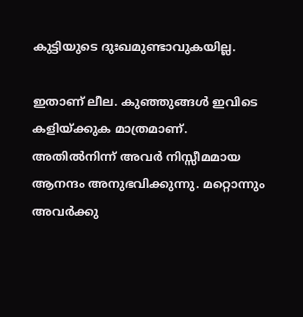കുട്ടിയുടെ ദുഃഖമുണ്ടാവുകയില്ല.

ഇതാണ് ലീല. കുഞ്ഞുങ്ങള്‍ ഇവിടെ കളിയ്‌ക്കുക മാത്രമാണ്. അതില്‍നിന്ന് അവര്‍ നിസ്സീമമായ ആനന്ദം അനുഭവിക്കുന്നു. മറ്റൊന്നും അവര്‍ക്കു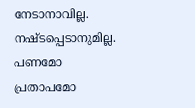നേടാനാവില്ല. നഷ്ടപ്പെടാനുമില്ല. പണമോ പ്രതാപമോ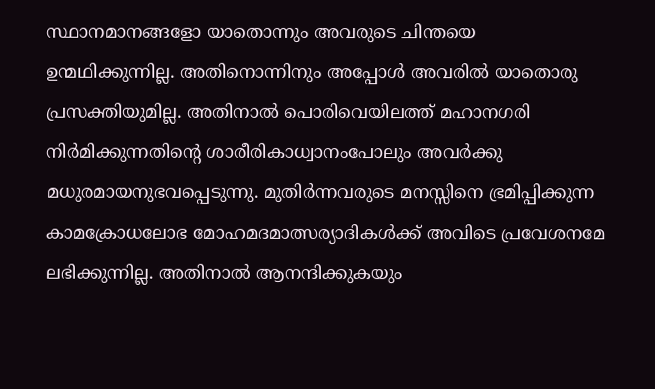സ്ഥാനമാനങ്ങളോ യാതൊന്നും അവരുടെ ചിന്തയെ ഉന്മഥിക്കുന്നില്ല. അതിനൊന്നിനും അപ്പോള്‍ അവരില്‍ യാതൊരു പ്രസക്തിയുമില്ല. അതിനാല്‍ പൊരിവെയിലത്ത് മഹാനഗരി നിര്‍മിക്കുന്നതിന്റെ ശാരീരികാധ്വാനംപോലും അവര്‍ക്കു മധുരമായനുഭവപ്പെടുന്നു. മുതിര്‍ന്നവരുടെ മനസ്സിനെ ഭ്രമിപ്പിക്കുന്ന കാമക്രോധലോഭ മോഹമദമാത്സര്യാദികള്‍ക്ക് അവിടെ പ്രവേശനമേ ലഭിക്കുന്നില്ല. അതിനാല്‍ ആനന്ദിക്കുകയും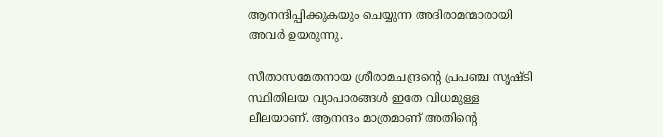ആനന്ദിപ്പിക്കുകയും ചെയ്യുന്ന അദിരാമന്മാരായി അവര്‍ ഉയരുന്നു.

സീതാസമേതനായ ശ്രീരാമചന്ദ്രന്റെ പ്രപഞ്ച സൃഷ്ടി സ്ഥിതിലയ വ്യാപാരങ്ങള്‍ ഇതേ വിധമുള്ള ലീലയാണ്. ആനന്ദം മാത്രമാണ് അതിന്റെ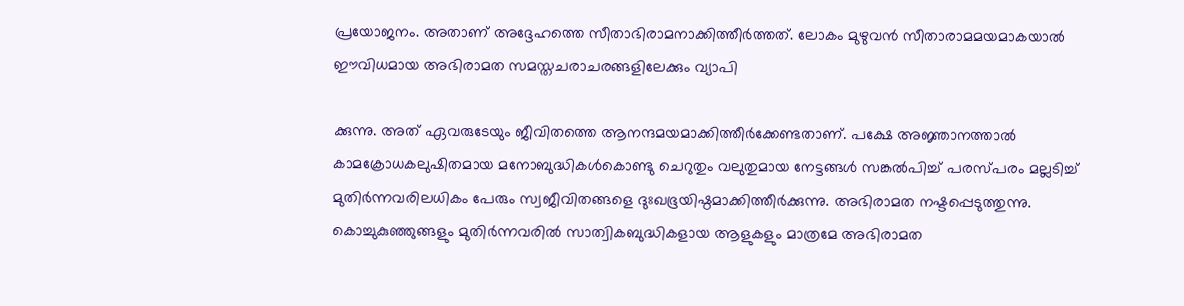പ്രയോജനം. അതാണ് അദ്ദേഹത്തെ സീതാഭിരാമനാക്കിത്തീര്‍ത്തത്. ലോകം മുഴുവന്‍ സീതാരാമമയമാകയാല്‍ ഈവിധമായ അഭിരാമത സമസ്തചരാചരങ്ങളിലേക്കും വ്യാപി

ക്കുന്നു. അത് ഏവരുടേയും ജീവിതത്തെ ആനന്ദമയമാക്കിത്തീര്‍ക്കേണ്ടതാണ്. പക്ഷേ അജ്ഞാനത്താല്‍ കാമക്രോധകലുഷിതമായ മനോബുദ്ധികള്‍കൊണ്ടു ചെറുതും വലുതുമായ നേട്ടങ്ങള്‍ സങ്കല്‍പിച്ച് പരസ്പരം മല്ലടിച്ച് മുതിര്‍ന്നവരിലധികം പേരും സ്വജീവിതങ്ങളെ ദുഃഖഭൂയിഷ്ഠമാക്കിത്തീര്‍ക്കുന്നു. അഭിരാമത നഷ്ടപ്പെടുത്തുന്നു. കൊച്ചുകുഞ്ഞുങ്ങളും മുതിര്‍ന്നവരില്‍ സാത്വികബുദ്ധികളായ ആളുകളും മാത്രമേ അഭിരാമത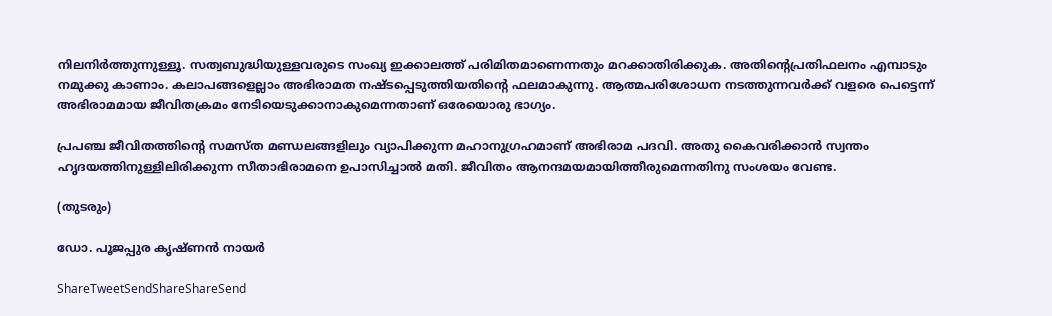നിലനിര്‍ത്തുന്നുള്ളൂ. സത്വബുദ്ധിയുള്ളവരുടെ സംഖ്യ ഇക്കാലത്ത് പരിമിതമാണെന്നതും മറക്കാതിരിക്കുക. അതിന്റെപ്രതിഫലനം എമ്പാടും നമുക്കു കാണാം. കലാപങ്ങളെല്ലാം അഭിരാമത നഷ്ടപ്പെടുത്തിയതിന്റെ ഫലമാകുന്നു. ആത്മപരിശോധന നടത്തുന്നവര്‍ക്ക് വളരെ പെട്ടെന്ന് അഭിരാമമായ ജീവിതക്രമം നേടിയെടുക്കാനാകുമെന്നതാണ് ഒരേയൊരു ഭാഗ്യം.

പ്രപഞ്ച ജീവിതത്തിന്റെ സമസ്ത മണ്ഡലങ്ങളിലും വ്യാപിക്കുന്ന മഹാനുഗ്രഹമാണ് അഭിരാമ പദവി. അതു കൈവരിക്കാന്‍ സ്വന്തം ഹൃദയത്തിനുള്ളിലിരിക്കുന്ന സീതാഭിരാമനെ ഉപാസിച്ചാല്‍ മതി. ജീവിതം ആനന്ദമയമായിത്തീരുമെന്നതിനു സംശയം വേണ്ട.

(തുടരും)

ഡോ. പൂജപ്പുര കൃഷ്ണന്‍ നായര്‍

ShareTweetSendShareShareSend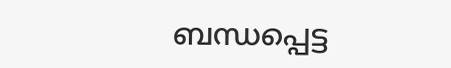ബന്ധപ്പെട്ട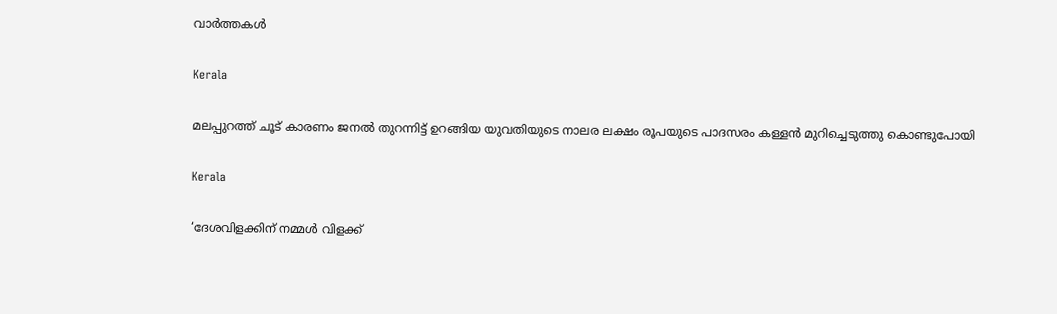വാര്‍ത്തകള്‍

Kerala

മലപ്പുറത്ത് ചൂട് കാരണം ജനൽ തുറന്നിട്ട് ഉറങ്ങിയ യുവതിയുടെ നാലര ലക്ഷം രൂപയുടെ പാദസരം കള്ളൻ മുറിച്ചെടുത്തു കൊണ്ടുപോയി

Kerala

‘ദേശവിളക്കിന് നമ്മൾ വിളക്ക്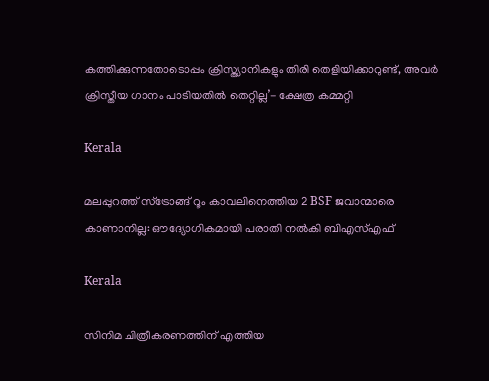കത്തിക്കുന്നതോടൊപ്പം ക്രിസ്ത്യാനികളും തിരി തെളിയിക്കാറുണ്ട്, അവർ ക്രിസ്തീയ ഗാനം പാടിയതിൽ തെറ്റില്ല’- ക്ഷേത്ര കമ്മറ്റി

Kerala

മലപ്പുറത്ത് സ്ട്രോങ്ങ് റൂം കാവലിനെത്തിയ 2 BSF ജവാന്മാരെ കാണാനില്ല: ഔദ്യോഗികമായി പരാതി നൽകി ബിഎസ്എഫ്

Kerala

സിനിമ ചിത്രീകരണത്തിന് എത്തിയ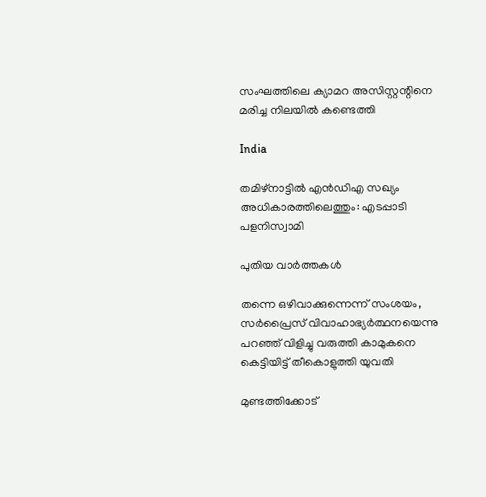സംഘത്തിലെ ക്യാമറ അസിസ്റ്റന്റിനെ മരിച്ച നിലയില്‍ കണ്ടെത്തി

India

തമിഴ്‌നാട്ടില്‍ എന്‍ഡിഎ സഖ്യം അധികാരത്തിലെത്തും: എടപ്പാടി പളനിസ്വാമി

പുതിയ വാര്‍ത്തകള്‍

തന്നെ ഒഴിവാക്കുന്നെന്ന് സംശയം, സർപ്രൈസ് വിവാഹാഭ്യർത്ഥനയെന്നു പറഞ്ഞ് വിളിച്ചു വരുത്തി കാമുകനെ കെട്ടിയിട്ട് തീകൊളുത്തി യുവതി

മുണ്ടത്തിക്കോട്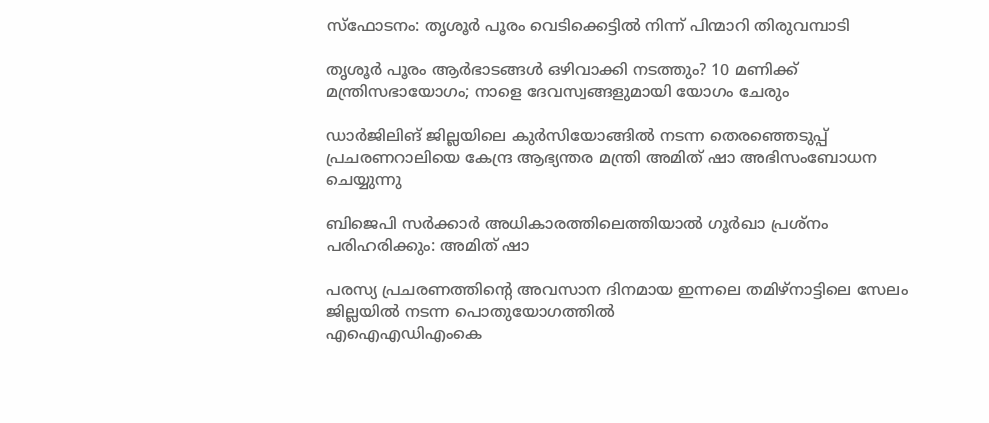സ്ഫോടനം: തൃശൂർ പൂരം വെടിക്കെട്ടിൽ നിന്ന് പിന്മാറി തിരുവമ്പാടി

തൃശൂര്‍ പൂരം ആര്‍ഭാടങ്ങള്‍ ഒഴിവാക്കി നടത്തും? 10 മണിക്ക് മന്ത്രിസഭായോഗം; നാളെ ദേവസ്വങ്ങളുമായി യോഗം ചേരും

ഡാര്‍ജിലിങ് ജില്ലയിലെ കുര്‍സിയോങ്ങില്‍ നടന്ന തെരഞ്ഞെടുപ്പ് പ്രചരണറാലിയെ കേന്ദ്ര ആഭ്യന്തര മന്ത്രി അമിത് ഷാ അഭിസംബോധന ചെയ്യുന്നു

ബിജെപി സര്‍ക്കാര്‍ അധികാരത്തിലെത്തിയാല്‍ ഗൂര്‍ഖാ പ്രശ്‌നം പരിഹരിക്കും: അമിത് ഷാ

പരസ്യ പ്രചരണത്തിന്റെ അവസാന ദിനമായ ഇന്നലെ തമിഴ്‌നാട്ടിലെ സേലം ജില്ലയില്‍ നടന്ന പൊതുയോഗത്തില്‍
എഐഎഡിഎംകെ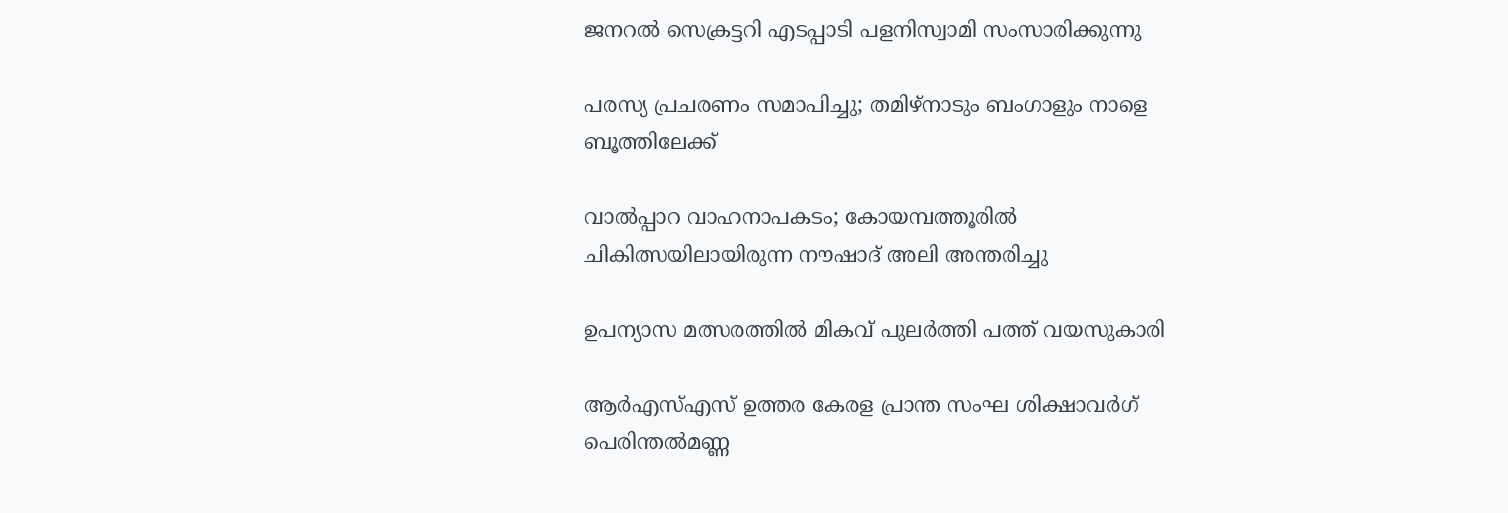ജനറല്‍ സെക്രട്ടറി എടപ്പാടി പളനിസ്വാമി സംസാരിക്കുന്നു

പരസ്യ പ്രചരണം സമാപിച്ചു; തമിഴ്‌നാടും ബംഗാളും നാളെ ബൂത്തിലേക്ക്

വാൽപ്പാറ വാഹനാപകടം; കോയമ്പത്തൂരിൽ ചികിത്സയിലായിരുന്ന നൗഷാദ് അലി അന്തരിച്ചു

ഉപന്യാസ മത്സരത്തില്‍ മികവ് പുലര്‍ത്തി പത്ത് വയസുകാരി

ആര്‍എസ്എസ് ഉത്തര കേരള പ്രാന്ത സംഘ ശിക്ഷാവര്‍ഗ് പെരിന്തല്‍മണ്ണ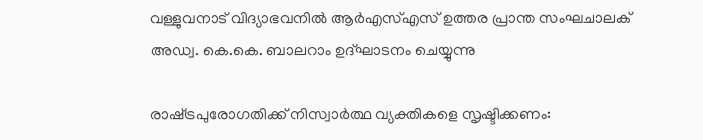വള്ളുവനാട് വിദ്യാഭവനില്‍ ആര്‍എസ്എസ് ഉത്തര പ്രാന്ത സംഘചാലക് അഡ്വ. കെ.കെ. ബാലറാം ഉദ്ഘാടനം ചെയ്യുന്നു

രാഷ്‌ട്രപുരോഗതിക്ക് നിസ്വാര്‍ത്ഥ വ്യക്തികളെ സൃഷ്ടിക്കണം: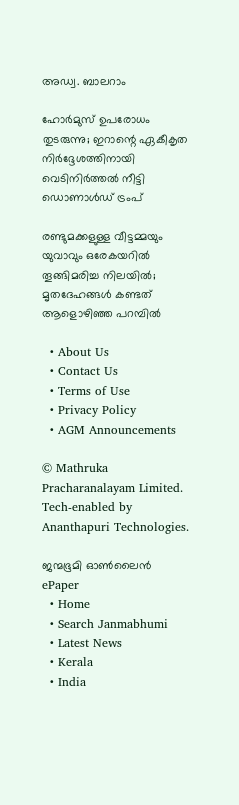അഡ്വ. ബാലറാം

ഹോർമുസ് ഉപരോധം തുടരുന്നു; ഇറാന്റെ ഏകീകൃത നിർദ്ദേശത്തിനായി വെടിനിർത്തൽ നീട്ടി ഡൊണാൾഡ് ട്രംപ്

രണ്ടുമക്കളുള്ള വീട്ടമ്മയും യുവാവും ഒരേകയറിൽ തൂങ്ങിമരിച്ച നിലയിൽ; മൃതദേഹങ്ങൾ കണ്ടത് ആളൊഴിഞ്ഞ പറമ്പിൽ

  • About Us
  • Contact Us
  • Terms of Use
  • Privacy Policy
  • AGM Announcements

© Mathruka Pracharanalayam Limited.
Tech-enabled by Ananthapuri Technologies.

ജന്മഭൂമി ഓണ്‍ലൈന്‍
ePaper
  • Home
  • Search Janmabhumi
  • Latest News
  • Kerala
  • India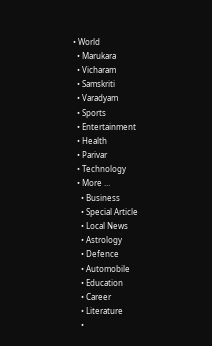• World
  • Marukara
  • Vicharam
  • Samskriti
  • Varadyam
  • Sports
  • Entertainment
  • Health
  • Parivar
  • Technology
  • More …
    • Business
    • Special Article
    • Local News
    • Astrology
    • Defence
    • Automobile
    • Education
    • Career
    • Literature
    •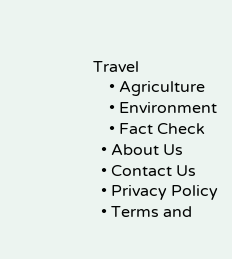Travel
    • Agriculture
    • Environment
    • Fact Check
  • About Us
  • Contact Us
  • Privacy Policy
  • Terms and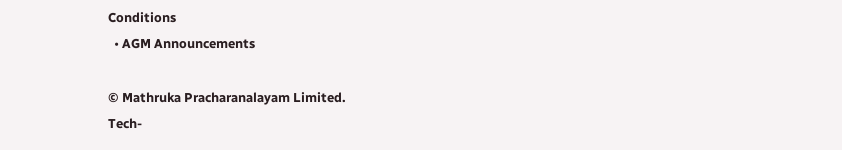Conditions
  • AGM Announcements

© Mathruka Pracharanalayam Limited.
Tech-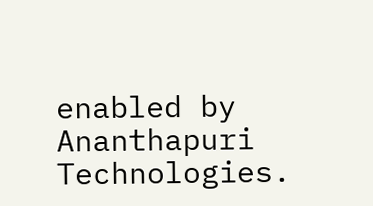enabled by Ananthapuri Technologies.